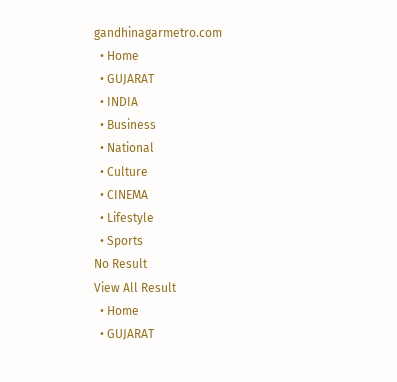gandhinagarmetro.com
  • Home
  • GUJARAT
  • INDIA
  • Business
  • National
  • Culture
  • CINEMA
  • Lifestyle
  • Sports
No Result
View All Result
  • Home
  • GUJARAT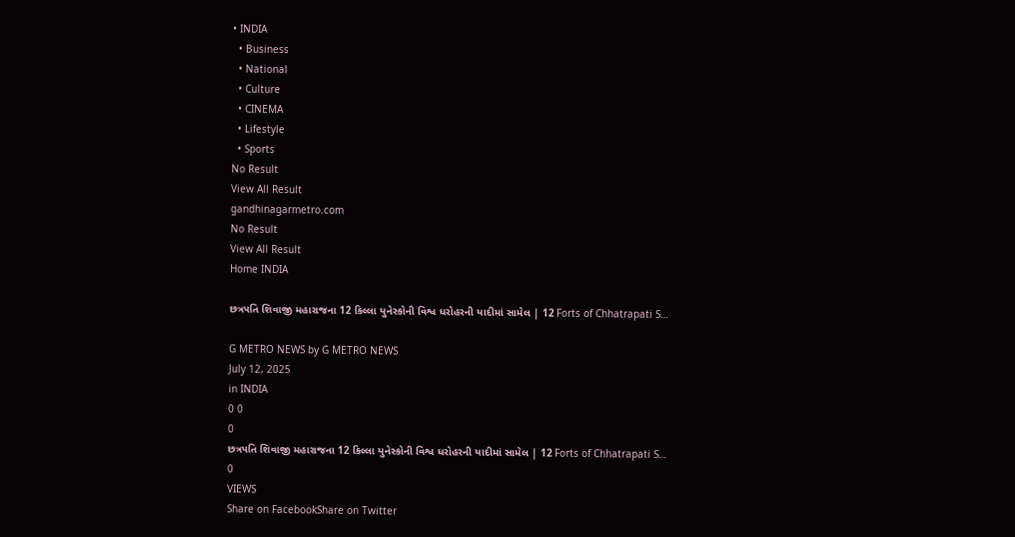• INDIA
  • Business
  • National
  • Culture
  • CINEMA
  • Lifestyle
  • Sports
No Result
View All Result
gandhinagarmetro.com
No Result
View All Result
Home INDIA

છત્રપતિ શિવાજી મહારાજના 12 કિલ્લા યુનેસ્કોની વિશ્વ ધરોહરની યાદીમાં સામેલ | 12 Forts of Chhatrapati S…

G METRO NEWS by G METRO NEWS
July 12, 2025
in INDIA
0 0
0
છત્રપતિ શિવાજી મહારાજના 12 કિલ્લા યુનેસ્કોની વિશ્વ ધરોહરની યાદીમાં સામેલ | 12 Forts of Chhatrapati S…
0
VIEWS
Share on FacebookShare on Twitter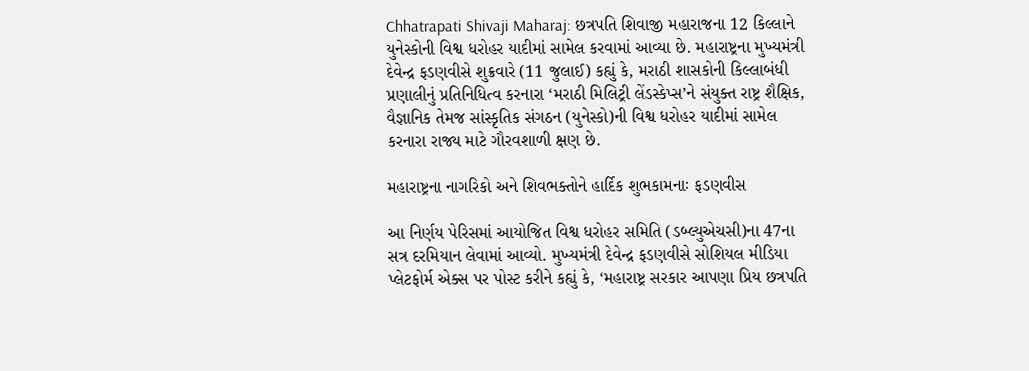Chhatrapati Shivaji Maharaj: છત્રપતિ શિવાજી મહારાજના 12 કિલ્લાને યુનેસ્કોની વિશ્વ ધરોહર યાદીમાં સામેલ કરવામાં આવ્યા છે. મહારાષ્ટ્રના મુખ્યમંત્રી દેવેન્દ્ર ફડણવીસે શુક્રવારે (11 જુલાઈ) કહ્યું કે, મરાઠી શાસકોની કિલ્લાબંધી પ્રણાલીનું પ્રતિનિધિત્વ કરનારા ‘મરાઠી મિલિટ્રી લેંડસ્કેપ્સ’ને સંયુક્ત રાષ્ટ્ર શૈક્ષિક, વૈજ્ઞાનિક તેમજ સાંસ્કૃતિક સંગઠન (યુનેસ્કો)ની વિશ્વ ધરોહર યાદીમાં સામેલ કરનારા રાજ્ય માટે ગૌરવશાળી ક્ષણ છે.

મહારાષ્ટ્રના નાગરિકો અને શિવભક્તોને હાર્દિક શુભકામનાઃ ફડણવીસ

આ નિર્ણય પેરિસમાં આયોજિત વિશ્વ ધરોહર સમિતિ (ડબ્લ્યુએચસી)ના 47ના સત્ર દરમિયાન લેવામાં આવ્યો. મુખ્યમંત્રી દેવેન્દ્ર ફડણવીસે સોશિયલ મીડિયા પ્લેટફોર્મ એક્સ પર પોસ્ટ કરીને કહ્યું કે, ‘મહારાષ્ટ્ર સરકાર આપણા પ્રિય છત્રપતિ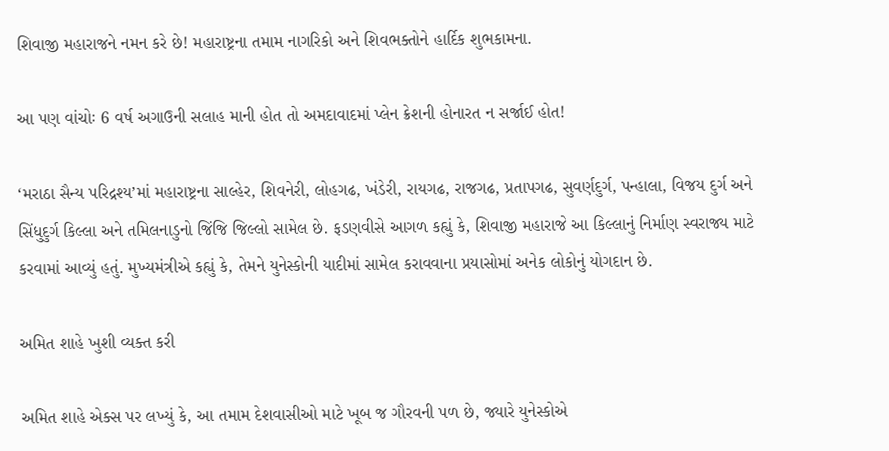શિવાજી મહારાજને નમન કરે છે! મહારાષ્ટ્રના તમામ નાગરિકો અને શિવભક્તોને હાર્દિક શુભકામના.

આ પણ વાંચોઃ 6 વર્ષ અગાઉની સલાહ માની હોત તો અમદાવાદમાં પ્લેન ક્રેશની હોનારત ન સર્જાઈ હોત!

‘મરાઠા સૈન્ય પરિદ્રશ્ય’માં મહારાષ્ટ્રના સાલ્હેર, શિવનેરી, લોહગઢ, ખંડેરી, રાયગઢ, રાજગઢ, પ્રતાપગઢ, સુવર્ણદુર્ગ, પન્હાલા, વિજય દુર્ગ અને સિંધુદુર્ગ કિલ્લા અને તમિલનાડુનો જિંજિ જિલ્લો સામેલ છે. ફડણવીસે આગળ કહ્યું કે, શિવાજી મહારાજે આ કિલ્લાનું નિર્માણ સ્વરાજ્ય માટે કરવામાં આવ્યું હતું. મુખ્યમંત્રીએ કહ્યું કે, તેમને યુનેસ્કોની યાદીમાં સામેલ કરાવવાના પ્રયાસોમાં અનેક લોકોનું યોગદાન છે.

અમિત શાહે ખુશી વ્યક્ત કરી

અમિત શાહે એક્સ પર લખ્યું કે, આ તમામ દેશવાસીઓ માટે ખૂબ જ ગૌરવની પળ છે, જ્યારે યુનેસ્કોએ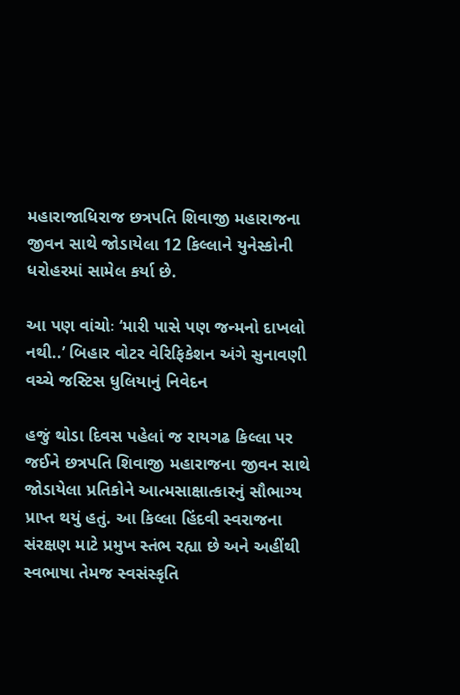મહારાજાધિરાજ છત્રપતિ શિવાજી મહારાજના જીવન સાથે જોડાયેલા 12 કિલ્લાને યુનેસ્કોની ધરોહરમાં સામેલ કર્યા છે.

આ પણ વાંચોઃ ‘મારી પાસે પણ જન્મનો દાખલો નથી..’ બિહાર વોટર વેરિફિકેશન અંગે સુનાવણી વચ્ચે જસ્ટિસ ધુલિયાનું નિવેદન

હજું થોડા દિવસ પહેલાં જ રાયગઢ કિલ્લા પર જઈને છત્રપતિ શિવાજી મહારાજના જીવન સાથે જોડાયેલા પ્રતિકોને આત્મસાક્ષાત્કારનું સૌભાગ્ય પ્રાપ્ત થયું હતું. આ કિલ્લા હિંદવી સ્વરાજના સંરક્ષણ માટે પ્રમુખ સ્તંભ રહ્યા છે અને અહીંથી સ્વભાષા તેમજ સ્વસંસ્કૃતિ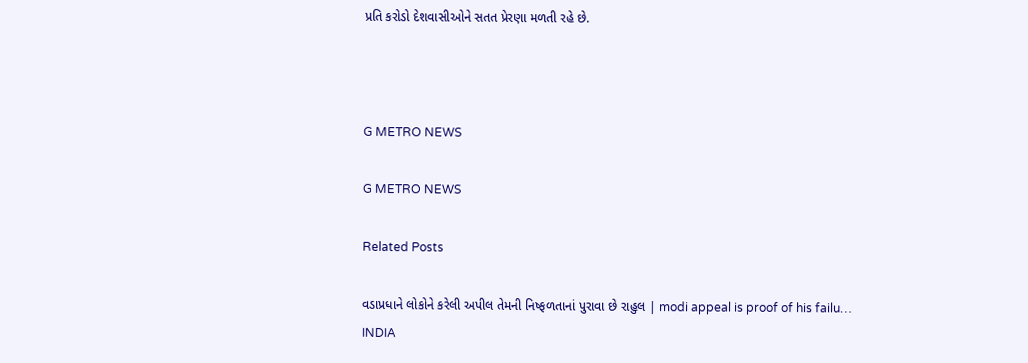પ્રતિ કરોડો દેશવાસીઓને સતત પ્રેરણા મળતી રહે છે.



G METRO NEWS

G METRO NEWS

Related Posts

વડાપ્રધાને લોકોને કરેલી અપીલ તેમની નિષ્ફળતાનાં પુરાવા છે રાહુલ | modi appeal is proof of his failu…
INDIA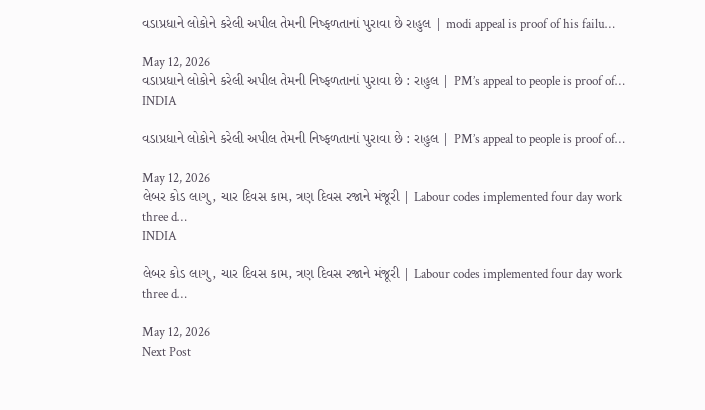વડાપ્રધાને લોકોને કરેલી અપીલ તેમની નિષ્ફળતાનાં પુરાવા છે રાહુલ | modi appeal is proof of his failu…

May 12, 2026
વડાપ્રધાને લોકોને કરેલી અપીલ તેમની નિષ્ફળતાનાં પુરાવા છે : રાહુલ | PM’s appeal to people is proof of…
INDIA

વડાપ્રધાને લોકોને કરેલી અપીલ તેમની નિષ્ફળતાનાં પુરાવા છે : રાહુલ | PM’s appeal to people is proof of…

May 12, 2026
લેબર કોડ લાગુ, ચાર દિવસ કામ, ત્રણ દિવસ રજાને મંજૂરી | Labour codes implemented four day work three d…
INDIA

લેબર કોડ લાગુ, ચાર દિવસ કામ, ત્રણ દિવસ રજાને મંજૂરી | Labour codes implemented four day work three d…

May 12, 2026
Next Post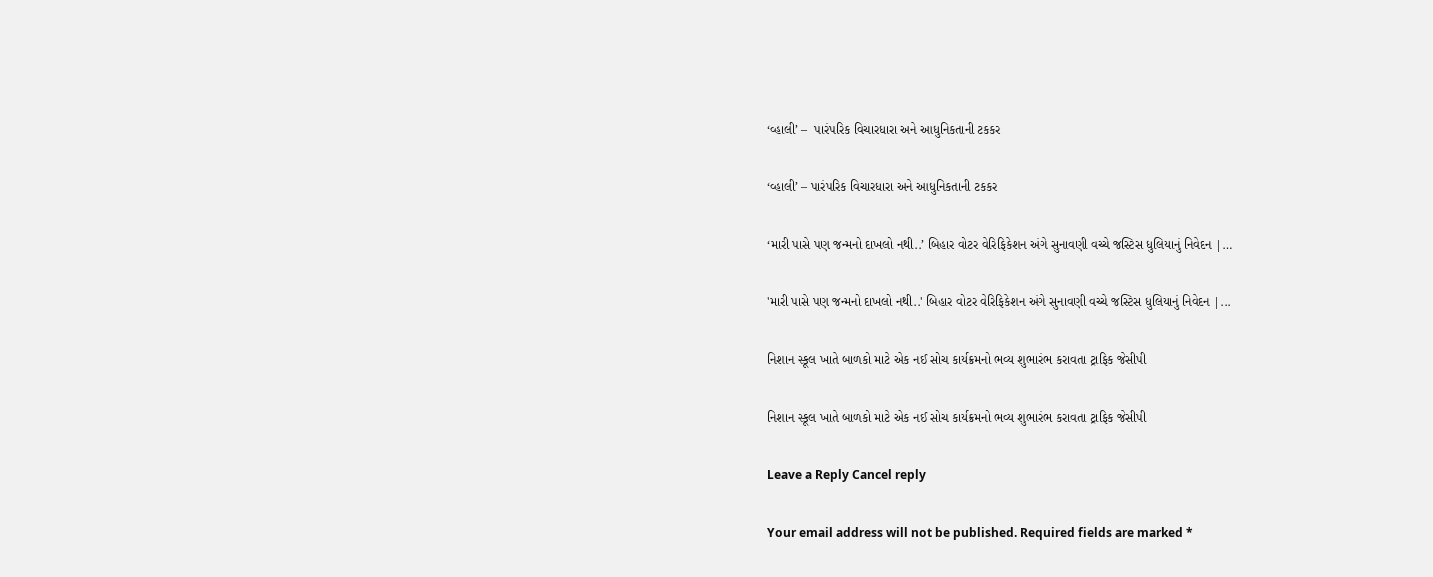‘વ્હાલી’ –  પારંપરિક વિચારધારા અને આધુનિકતાની ટકકર

‘વ્હાલી’ – પારંપરિક વિચારધારા અને આધુનિકતાની ટકકર

‘મારી પાસે પણ જન્મનો દાખલો નથી..’ બિહાર વોટર વેરિફિકેશન અંગે સુનાવણી વચ્ચે જસ્ટિસ ધુલિયાનું નિવેદન |…

'મારી પાસે પણ જન્મનો દાખલો નથી..' બિહાર વોટર વેરિફિકેશન અંગે સુનાવણી વચ્ચે જસ્ટિસ ધુલિયાનું નિવેદન |...

નિશાન સ્કૂલ ખાતે બાળકો માટે એક નઈ સોચ કાર્યક્રમનો ભવ્ય શુભારંભ કરાવતા ટ્રાફિક જેસીપી

નિશાન સ્કૂલ ખાતે બાળકો માટે એક નઈ સોચ કાર્યક્રમનો ભવ્ય શુભારંભ કરાવતા ટ્રાફિક જેસીપી

Leave a Reply Cancel reply

Your email address will not be published. Required fields are marked *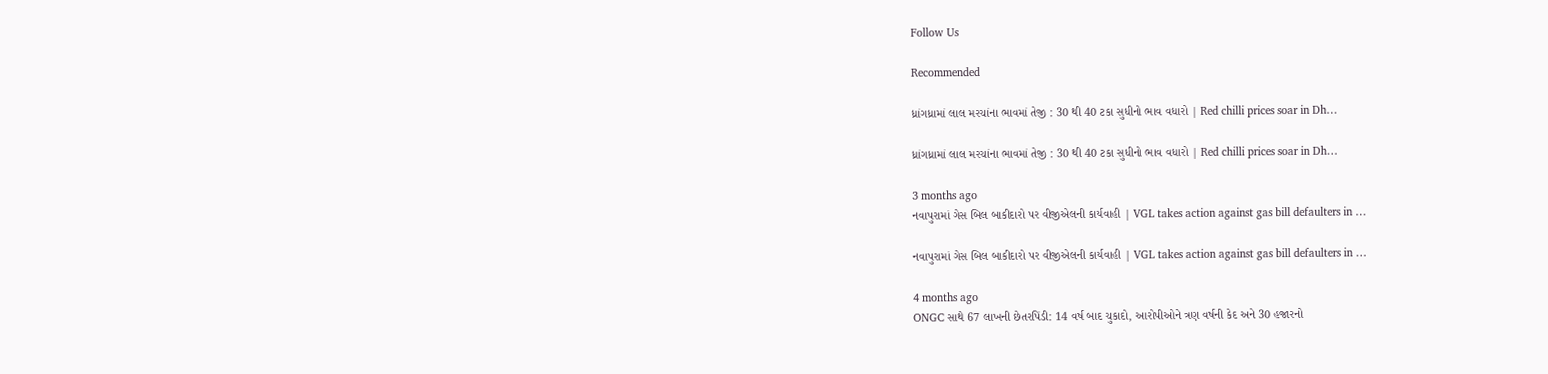Follow Us

Recommended

ધ્રાંગધ્રામાં લાલ મરચાંના ભાવમાં તેજી : 30 થી 40 ટકા સુધીનો ભાવ વધારો | Red chilli prices soar in Dh…

ધ્રાંગધ્રામાં લાલ મરચાંના ભાવમાં તેજી : 30 થી 40 ટકા સુધીનો ભાવ વધારો | Red chilli prices soar in Dh…

3 months ago
નવાપુરામાં ગેસ બિલ બાકીદારો પર વીજીએલની કાર્યવાહી | VGL takes action against gas bill defaulters in …

નવાપુરામાં ગેસ બિલ બાકીદારો પર વીજીએલની કાર્યવાહી | VGL takes action against gas bill defaulters in …

4 months ago
ONGC સાથે 67 લાખની છેતરપિંડી: 14 વર્ષ બાદ ચુકાદો, આરોપીઓને ત્રણ વર્ષની કેદ અને 30 હજારનો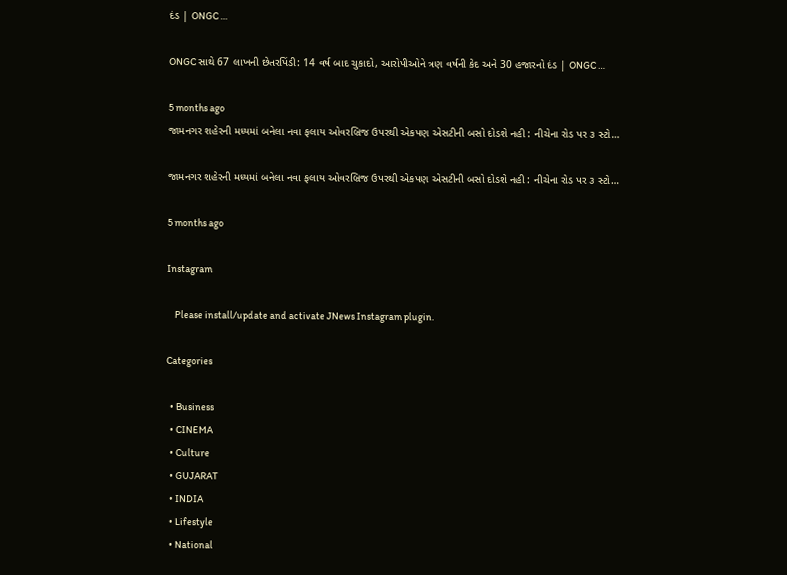દંડ | ONGC …

ONGC સાથે 67 લાખની છેતરપિંડી: 14 વર્ષ બાદ ચુકાદો, આરોપીઓને ત્રણ વર્ષની કેદ અને 30 હજારનો દંડ | ONGC …

5 months ago
જામનગર શહેરની મધ્યમાં બનેલા નવા ફલાય ઓવરબ્રિજ ઉપરથી એકપણ એસટીની બસો દોડશે નહી : નીચેના રોડ પર ૩ સ્ટો…

જામનગર શહેરની મધ્યમાં બનેલા નવા ફલાય ઓવરબ્રિજ ઉપરથી એકપણ એસટીની બસો દોડશે નહી : નીચેના રોડ પર ૩ સ્ટો…

5 months ago

Instagram

    Please install/update and activate JNews Instagram plugin.

Categories

  • Business
  • CINEMA
  • Culture
  • GUJARAT
  • INDIA
  • Lifestyle
  • National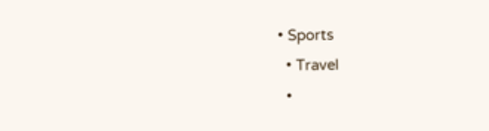• Sports
  • Travel
  •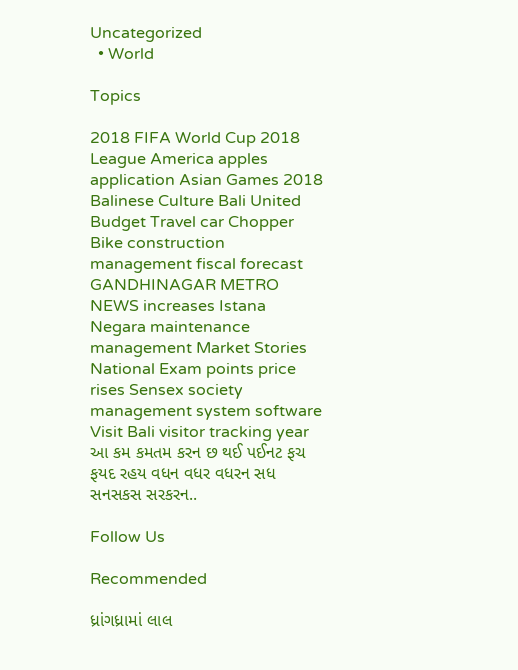Uncategorized
  • World

Topics

2018 FIFA World Cup 2018 League America apples application Asian Games 2018 Balinese Culture Bali United Budget Travel car Chopper Bike construction management fiscal forecast GANDHINAGAR METRO NEWS increases Istana Negara maintenance management Market Stories National Exam points price rises Sensex society management system software Visit Bali visitor tracking year આ કમ કમતમ કરન છ થઈ પઈનટ ફચ ફયદ રહય વધન વધર વધરન સધ સનસકસ સરકરન..

Follow Us

Recommended

ધ્રાંગધ્રામાં લાલ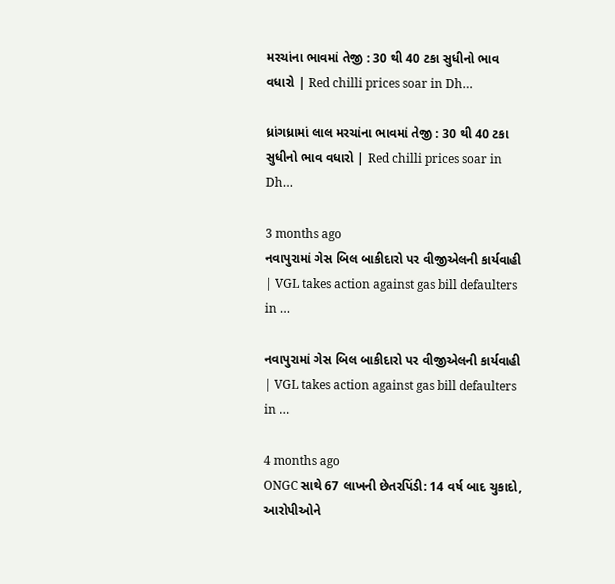મરચાંના ભાવમાં તેજી : 30 થી 40 ટકા સુધીનો ભાવ વધારો | Red chilli prices soar in Dh…

ધ્રાંગધ્રામાં લાલ મરચાંના ભાવમાં તેજી : 30 થી 40 ટકા સુધીનો ભાવ વધારો | Red chilli prices soar in Dh…

3 months ago
નવાપુરામાં ગેસ બિલ બાકીદારો પર વીજીએલની કાર્યવાહી | VGL takes action against gas bill defaulters in …

નવાપુરામાં ગેસ બિલ બાકીદારો પર વીજીએલની કાર્યવાહી | VGL takes action against gas bill defaulters in …

4 months ago
ONGC સાથે 67 લાખની છેતરપિંડી: 14 વર્ષ બાદ ચુકાદો, આરોપીઓને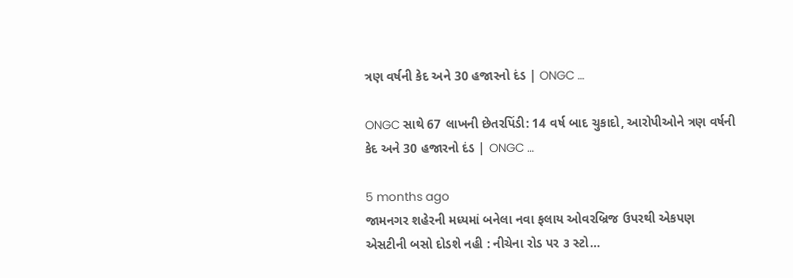ત્રણ વર્ષની કેદ અને 30 હજારનો દંડ | ONGC …

ONGC સાથે 67 લાખની છેતરપિંડી: 14 વર્ષ બાદ ચુકાદો, આરોપીઓને ત્રણ વર્ષની કેદ અને 30 હજારનો દંડ | ONGC …

5 months ago
જામનગર શહેરની મધ્યમાં બનેલા નવા ફલાય ઓવરબ્રિજ ઉપરથી એકપણ એસટીની બસો દોડશે નહી : નીચેના રોડ પર ૩ સ્ટો…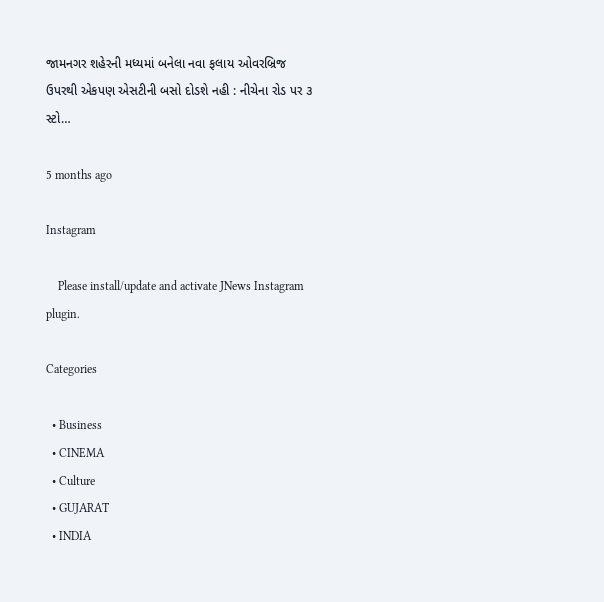જામનગર શહેરની મધ્યમાં બનેલા નવા ફલાય ઓવરબ્રિજ ઉપરથી એકપણ એસટીની બસો દોડશે નહી : નીચેના રોડ પર ૩ સ્ટો…

5 months ago

Instagram

    Please install/update and activate JNews Instagram plugin.

Categories

  • Business
  • CINEMA
  • Culture
  • GUJARAT
  • INDIA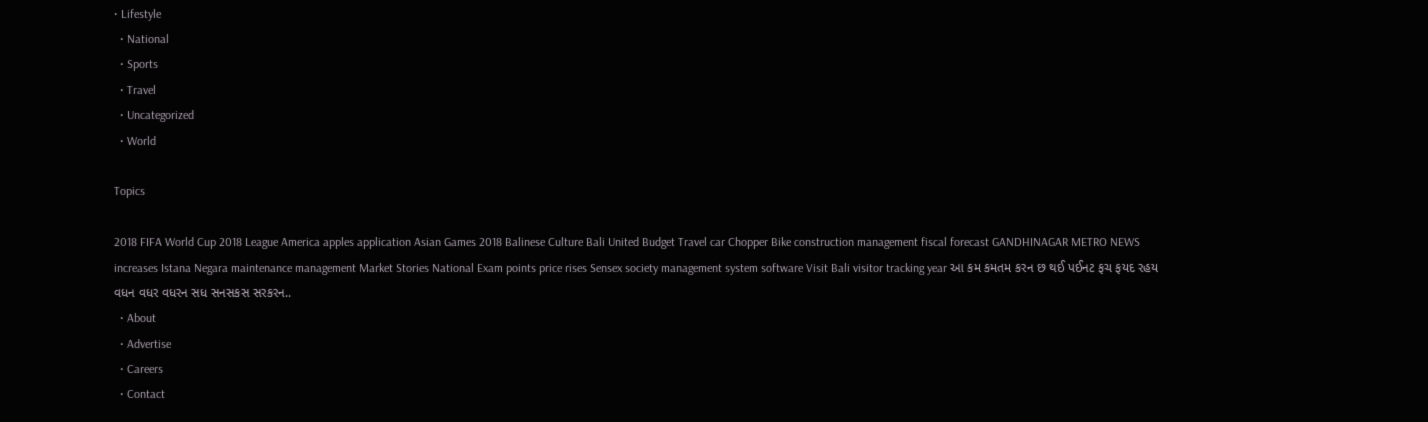• Lifestyle
  • National
  • Sports
  • Travel
  • Uncategorized
  • World

Topics

2018 FIFA World Cup 2018 League America apples application Asian Games 2018 Balinese Culture Bali United Budget Travel car Chopper Bike construction management fiscal forecast GANDHINAGAR METRO NEWS increases Istana Negara maintenance management Market Stories National Exam points price rises Sensex society management system software Visit Bali visitor tracking year આ કમ કમતમ કરન છ થઈ પઈનટ ફચ ફયદ રહય વધન વધર વધરન સધ સનસકસ સરકરન..
  • About
  • Advertise
  • Careers
  • Contact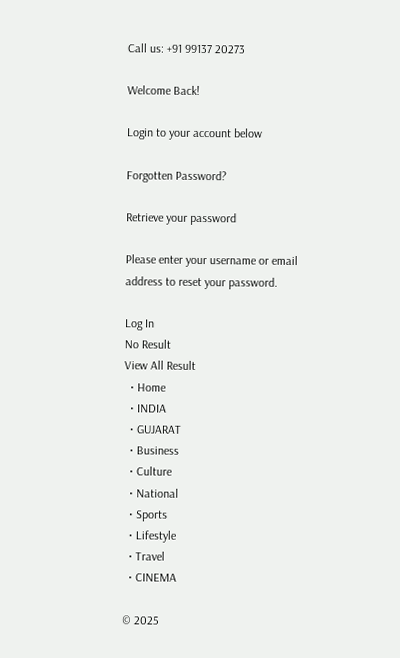Call us: +91 99137 20273

Welcome Back!

Login to your account below

Forgotten Password?

Retrieve your password

Please enter your username or email address to reset your password.

Log In
No Result
View All Result
  • Home
  • INDIA
  • GUJARAT
  • Business
  • Culture
  • National
  • Sports
  • Lifestyle
  • Travel
  • CINEMA

© 2025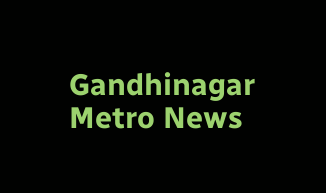Gandhinagar Metro News